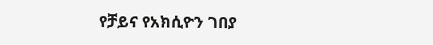የቻይና የአክሲዮን ገበያ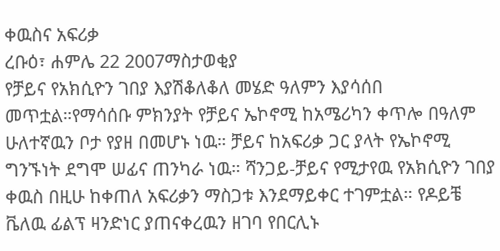ቀዉስና አፍሪቃ
ረቡዕ፣ ሐምሌ 22 2007ማስታወቂያ
የቻይና የአክሲዮን ገበያ እያሽቆለቆለ መሄድ ዓለምን እያሳሰበ መጥቷል።የማሳሰቡ ምክንያት የቻይና ኤኮኖሚ ከአሜሪካን ቀጥሎ በዓለም ሁለተኛዉን ቦታ የያዘ በመሆኑ ነዉ። ቻይና ከአፍሪቃ ጋር ያላት የኤኮኖሚ ግንኙነት ደግሞ ሠፊና ጠንካራ ነዉ። ሻንጋይ-ቻይና የሚታየዉ የአክሲዮን ገበያ ቀዉስ በዚሁ ከቀጠለ አፍሪቃን ማስጋቱ እንደማይቀር ተገምቷል። የዶይቼ ቬለዉ ፊልፕ ዛንድነር ያጠናቀረዉን ዘገባ የበርሊኑ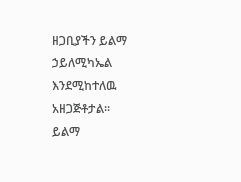ዘጋቢያችን ይልማ ኃይለሚካኤል እንደሚከተለዉ አዘጋጅቶታል።
ይልማ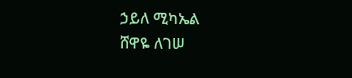ኃይለ ሚካኤል
ሸዋዬ ለገሠ